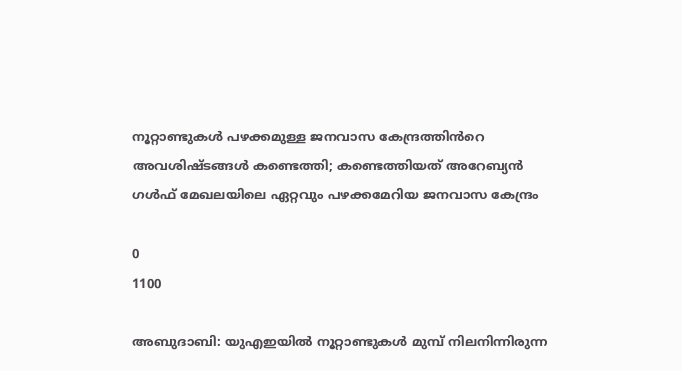നൂറ്റാണ്ടുകൾ പഴക്കമുള്ള ജനവാസ കേന്ദ്രത്തിൻറെ അവശിഷ്ടങ്ങൾ കണ്ടെത്തി; കണ്ടെത്തിയത് അറേബ്യന്‍ ഗള്‍ഫ് മേഖലയിലെ ഏറ്റവും പഴക്കമേറിയ ജനവാസ കേന്ദ്രം

0
1100

അബുദാബി: യുഎഇയില്‍ നൂറ്റാണ്ടുകള്‍ മുമ്പ് നിലനിന്നിരുന്ന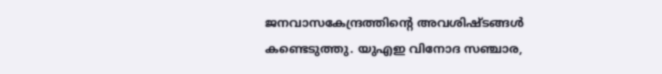ജനവാസകേന്ദ്രത്തിന്റെ അവശിഷ്ടങ്ങള്‍ കണ്ടെടുത്തു. യുഎഇ വിനോദ സഞ്ചാര,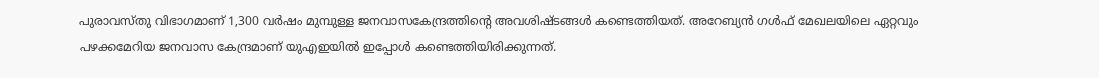പുരാവസ്തു വിഭാഗമാണ് 1,300 വര്‍ഷം മുമ്പുള്ള ജനവാസകേന്ദ്രത്തിന്റെ അവശിഷ്ടങ്ങൾ കണ്ടെത്തിയത്. അറേബ്യന്‍ ഗള്‍ഫ് മേഖലയിലെ ഏറ്റവും പഴക്കമേറിയ ജനവാസ കേന്ദ്രമാണ് യുഎഇയില്‍ ഇപ്പോൾ കണ്ടെത്തിയിരിക്കുന്നത്.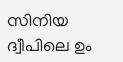സിനിയ ദ്വീപിലെ ഉം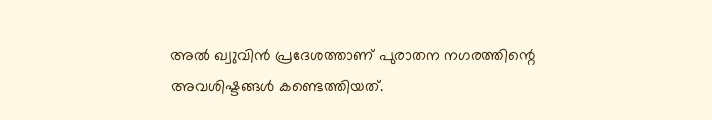അല്‍ ഖ്വുവിന്‍ പ്രദേശത്താണ് പുരാതന നഗരത്തിന്റെ അവശിഷ്ടങ്ങള്‍ കണ്ടെത്തിയത്.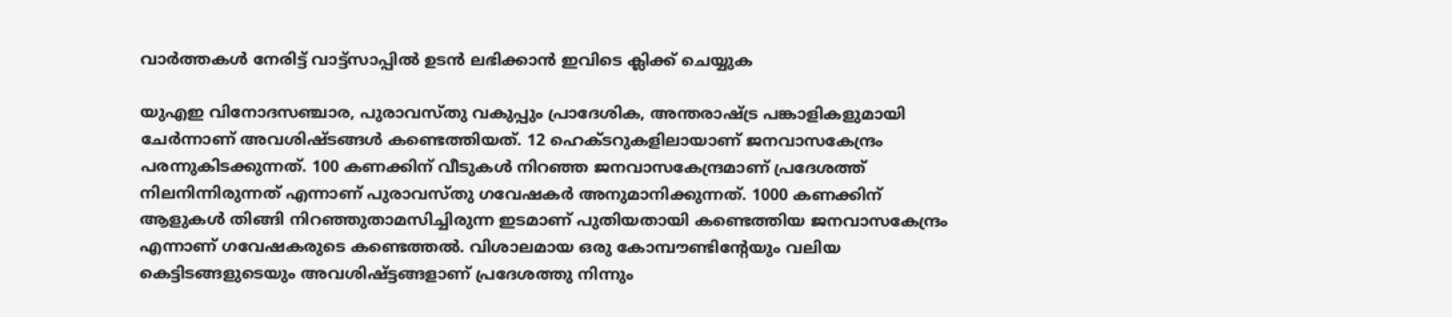വാർത്തകൾ നേരിട്ട് വാട്ട്സാപ്പിൽ ഉടൻ ലഭിക്കാൻ ഇവിടെ ക്ലിക്ക് ചെയ്യുക

യുഎഇ വിനോദസഞ്ചാര, പുരാവസ്തു വകുപ്പും പ്രാദേശിക, അന്തരാഷ്ട്ര പങ്കാളികളുമായി ചേര്‍ന്നാണ് അവശിഷ്ടങ്ങള്‍ കണ്ടെത്തിയത്. 12 ഹെക്ടറുകളിലായാണ് ജനവാസകേന്ദ്രം പരന്നുകിടക്കുന്നത്. 100 കണക്കിന് വീടുകള്‍ നിറഞ്ഞ ജനവാസകേന്ദ്രമാണ് പ്രദേശത്ത് നിലനിന്നിരുന്നത് എന്നാണ് പുരാവസ്തു ഗവേഷകര്‍ അനുമാനിക്കുന്നത്. 1000 കണക്കിന് ആളുകള്‍ തിങ്ങി നിറഞ്ഞുതാമസിച്ചിരുന്ന ഇടമാണ് പുതിയതായി കണ്ടെത്തിയ ജനവാസകേന്ദ്രം എന്നാണ് ഗവേഷകരുടെ കണ്ടെത്തൽ. വിശാലമായ ഒരു കോമ്പൗണ്ടിന്റേയും വലിയ കെട്ടിടങ്ങളുടെയും അവശിഷ്ട്ടങ്ങളാണ് പ്രദേശത്തു നിന്നും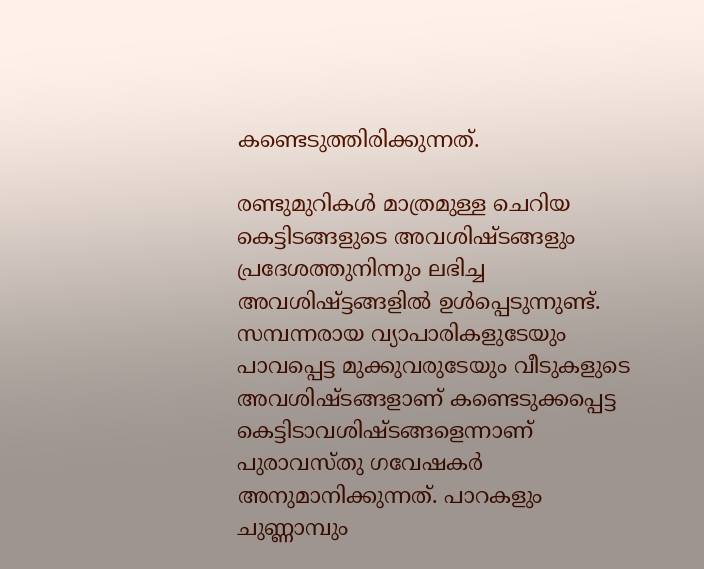കണ്ടെടുത്തിരിക്കുന്നത്.

രണ്ടുമുറികള്‍ മാത്രമുള്ള ചെറിയ കെട്ടിടങ്ങളുടെ അവശിഷ്ടങ്ങളും പ്രദേശത്തുനിന്നും ലഭിച്ച അവശിഷ്ട്ടങ്ങളിൽ ഉൾപ്പെടുന്നുണ്ട്. സമ്പന്നരായ വ്യാപാരികളുടേയും പാവപ്പെട്ട മുക്കുവരുടേയും വീടുകളുടെ അവശിഷ്ടങ്ങളാണ് കണ്ടെടുക്കപ്പെട്ട കെട്ടിടാവശിഷ്ടങ്ങളെന്നാണ് പുരാവസ്തു ഗവേഷകര്‍ അനുമാനിക്കുന്നത്. പാറകളും ചുണ്ണാമ്പും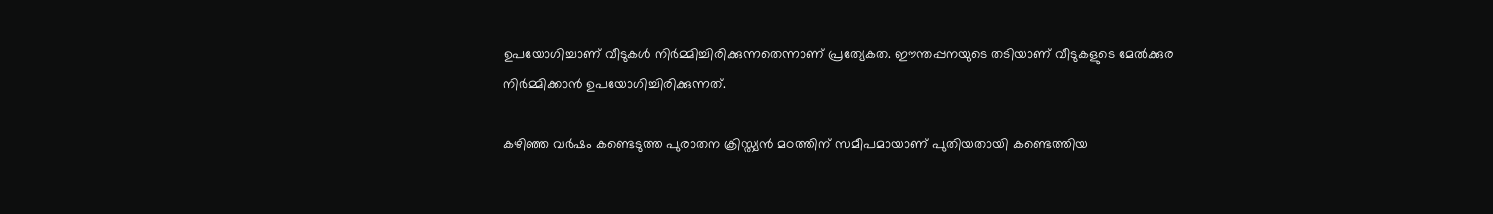ഉപയോഗിച്ചാണ് വീടുകള്‍ നിര്‍മ്മിച്ചിരിക്കുന്നതെന്നാണ് പ്രത്യേകത. ഈന്തപ്പനയുടെ തടിയാണ് വീടുകളുടെ മേല്‍ക്കുര നിര്‍മ്മിക്കാന്‍ ഉപയോഗിച്ചിരിക്കുന്നത്.

കഴിഞ്ഞ വര്‍ഷം കണ്ടെടുത്ത പുരാതന ക്രിസ്ത്യന്‍ മഠത്തിന് സമീപമായാണ് പുതിയതായി കണ്ടെത്തിയ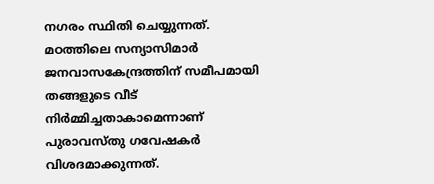നഗരം സ്ഥിതി ചെയ്യുന്നത്. മഠത്തിലെ സന്യാസിമാര്‍ ജനവാസകേന്ദ്രത്തിന് സമീപമായി തങ്ങളുടെ വീട് നിര്‍മ്മിച്ചതാകാമെന്നാണ് പുരാവസ്തു ഗവേഷകര്‍ വിശദമാക്കുന്നത്.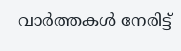വാർത്തകൾ നേരിട്ട്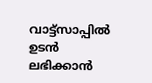വാട്ട്സാപ്പിൽ ഉടൻ ലഭിക്കാൻ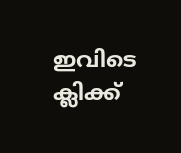ഇവിടെ ക്ലിക്ക്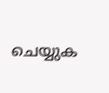ചെയ്യുക